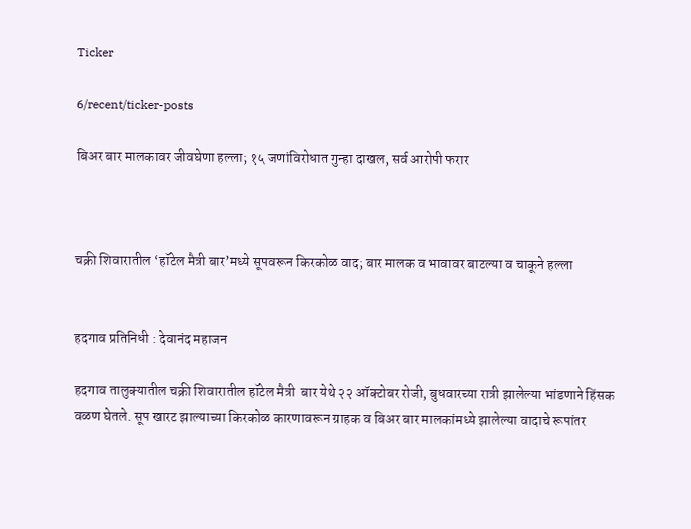Ticker

6/recent/ticker-posts

बिअर बार मालकावर जीवघेणा हल्ला; १५ जणांविरोधात गुन्हा दाखल, सर्व आरोपी फरार



चक्री शिवारातील ‘हॉटेल मैत्री बार’मध्ये सूपवरून किरकोळ वाद; बार मालक व भावावर बाटल्या व चाकूने हल्ला


हदगाव प्रतिनिधी : देवानंद महाजन

हदगाव तालुक्यातील चक्री शिवारातील हॉटेल मैत्री  बार येथे २२ ऑक्टोबर रोजी, बुधवारच्या रात्री झालेल्या भांडणाने हिंसक वळण घेतले. सूप खारट झाल्याच्या किरकोळ कारणावरून ग्राहक व बिअर बार मालकांमध्ये झालेल्या वादाचे रूपांतर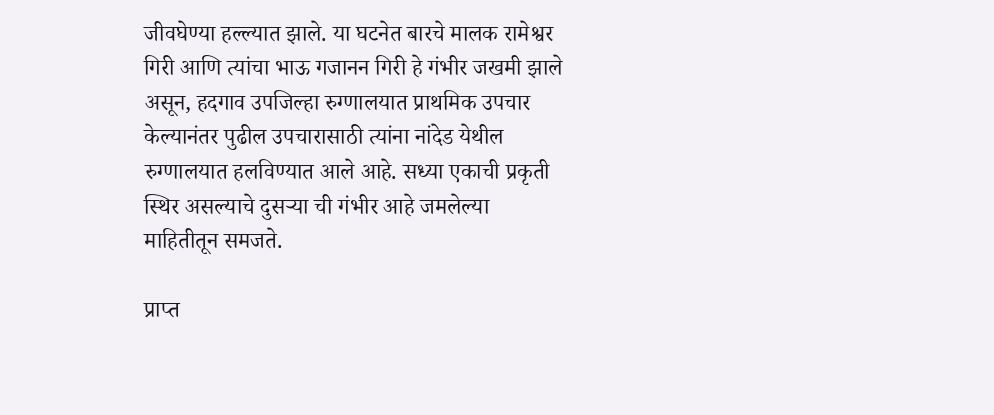जीवघेण्या हल्ल्यात झाले. या घटनेत बारचे मालक रामेश्वर गिरी आणि त्यांचा भाऊ गजानन गिरी हे गंभीर जखमी झाले असून, हदगाव उपजिल्हा रुग्णालयात प्राथमिक उपचार केल्यानंतर पुढील उपचारासाठी त्यांना नांदेड येथील  रुग्णालयात हलविण्यात आले आहे. सध्या एकाची प्रकृती स्थिर असल्याचे दुसऱ्या ची गंभीर आहे जमलेल्या माहितीतून समजते.

प्राप्त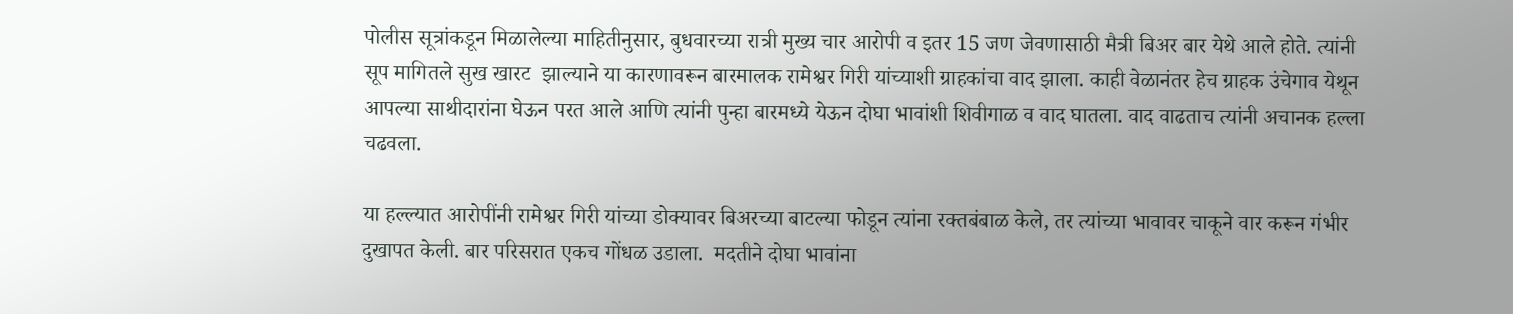पोलीस सूत्रांकडून मिळालेल्या माहितीनुसार, बुधवारच्या रात्री मुख्य चार आरोपी व इतर 15 जण जेवणासाठी मैत्री बिअर बार येथे आले होते. त्यांनी सूप मागितले सुख खारट  झाल्याने या कारणावरून बारमालक रामेश्वर गिरी यांच्याशी ग्राहकांचा वाद झाला. काही वेळानंतर हेच ग्राहक उंचेगाव येथून आपल्या साथीदारांना घेऊन परत आले आणि त्यांनी पुन्हा बारमध्ये येऊन दोघा भावांशी शिवीगाळ व वाद घातला. वाद वाढताच त्यांनी अचानक हल्ला चढवला.

या हल्ल्यात आरोपींनी रामेश्वर गिरी यांच्या डोक्यावर बिअरच्या बाटल्या फोडून त्यांना रक्तबंबाळ केले, तर त्यांच्या भावावर चाकूने वार करून गंभीर दुखापत केली. बार परिसरात एकच गोंधळ उडाला.  मदतीने दोघा भावांना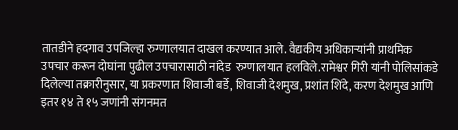तातडीने हदगाव उपजिल्हा रुग्णालयात दाखल करण्यात आले. वैद्यकीय अधिकाऱ्यांनी प्राथमिक उपचार करून दोघांना पुढील उपचारासाठी नांदेड  रुग्णालयात हलविले.रामेश्वर गिरी यांनी पोलिसांकडे दिलेल्या तक्रारीनुसार, या प्रकरणात शिवाजी बर्डे, शिवाजी देशमुख, प्रशांत शिंदे, करण देशमुख आणि इतर १४ ते १५ जणांनी संगनमत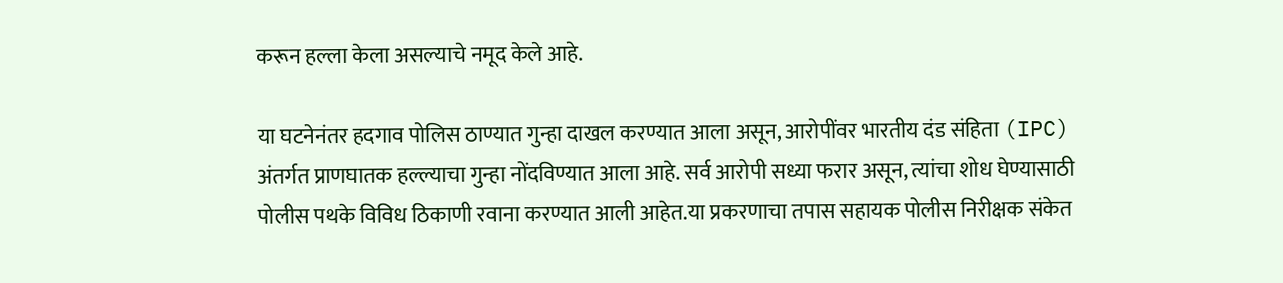करून हल्ला केला असल्याचे नमूद केले आहे.

या घटनेनंतर हदगाव पोलिस ठाण्यात गुन्हा दाखल करण्यात आला असून, आरोपींवर भारतीय दंड संहिता (IPC) अंतर्गत प्राणघातक हल्ल्याचा गुन्हा नोंदविण्यात आला आहे. सर्व आरोपी सध्या फरार असून, त्यांचा शोध घेण्यासाठी पोलीस पथके विविध ठिकाणी रवाना करण्यात आली आहेत.या प्रकरणाचा तपास सहायक पोलीस निरीक्षक संकेत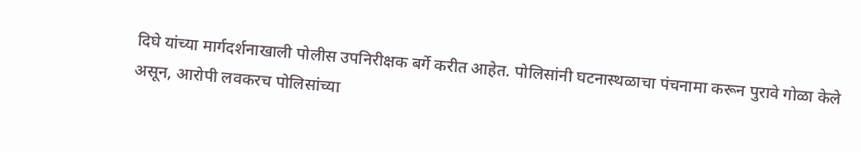दिघे यांच्या मार्गदर्शनाखाली पोलीस उपनिरीक्षक बर्गे करीत आहेत. पोलिसांनी घटनास्थळाचा पंचनामा करून पुरावे गोळा केले असून, आरोपी लवकरच पोलिसांच्या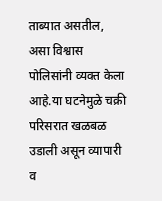ताब्यात असतील, असा विश्वास पोलिसांनी व्यक्त केला आहे.या घटनेमुळे चक्री परिसरात खळबळ उडाली असून व्यापारी व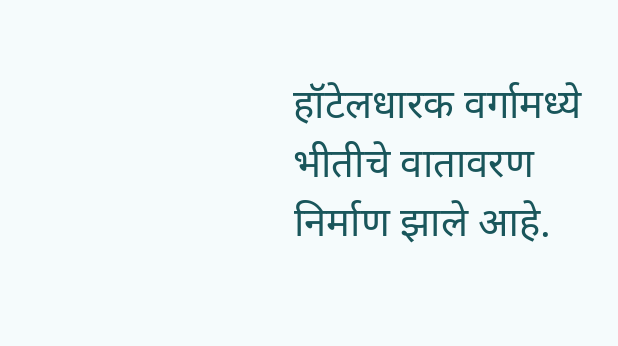हॉटेलधारक वर्गामध्ये भीतीचे वातावरण निर्माण झाले आहे.